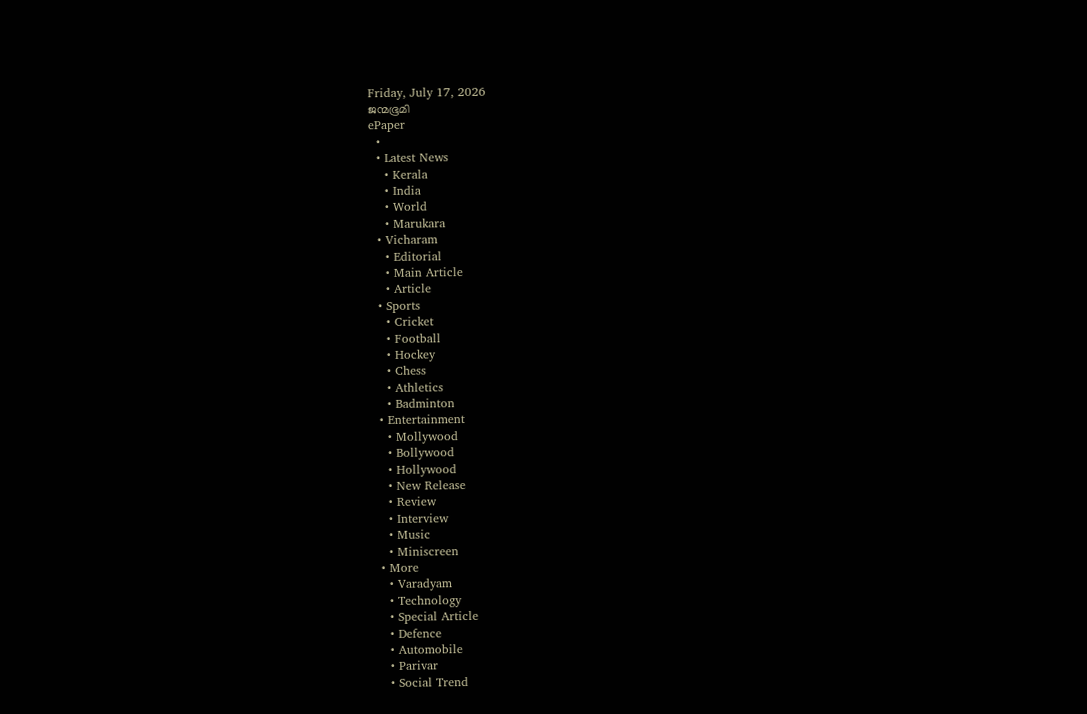Friday, July 17, 2026
ജന്മഭൂമി
ePaper
  •
  • Latest News
    • Kerala
    • India
    • World
    • Marukara
  • Vicharam
    • Editorial
    • Main Article
    • Article
  • Sports
    • Cricket
    • Football
    • Hockey
    • Chess
    • Athletics
    • Badminton
  • Entertainment
    • Mollywood
    • Bollywood
    • Hollywood
    • New Release
    • Review
    • Interview
    • Music
    • Miniscreen
  • More
    • Varadyam
    • Technology
    • Special Article
    • Defence
    • Automobile
    • Parivar
    • Social Trend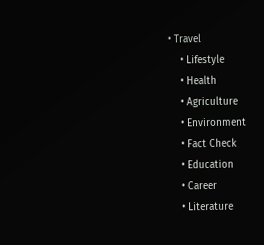• Travel
    • Lifestyle
    • Health
    • Agriculture
    • Environment
    • Fact Check
    • Education
    • Career
    • Literature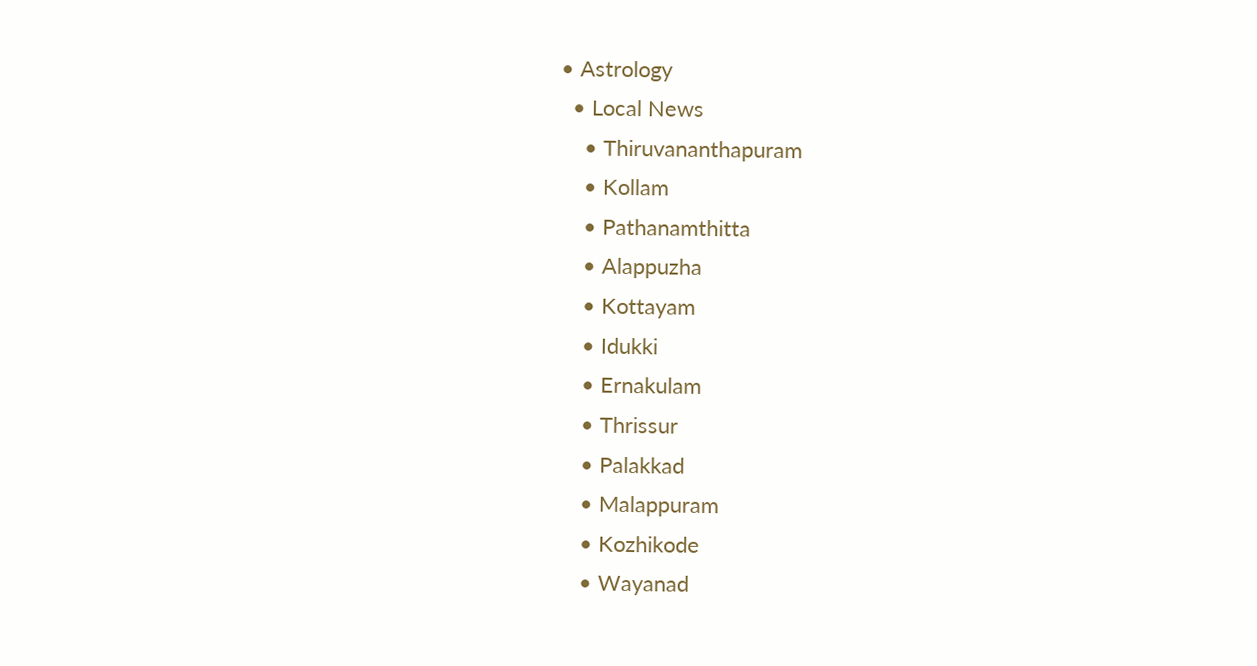• Astrology
  • Local News
    • Thiruvananthapuram
    • Kollam
    • Pathanamthitta
    • Alappuzha
    • Kottayam
    • Idukki
    • Ernakulam
    • Thrissur
    • Palakkad
    • Malappuram
    • Kozhikode
    • Wayanad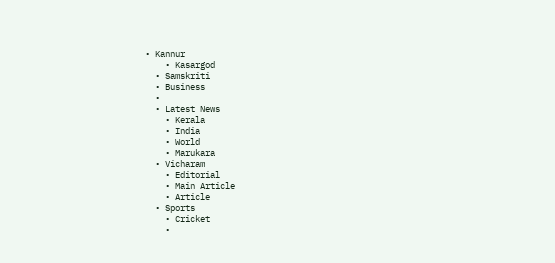• Kannur
    • Kasargod
  • Samskriti
  • Business
  •
  • Latest News
    • Kerala
    • India
    • World
    • Marukara
  • Vicharam
    • Editorial
    • Main Article
    • Article
  • Sports
    • Cricket
    •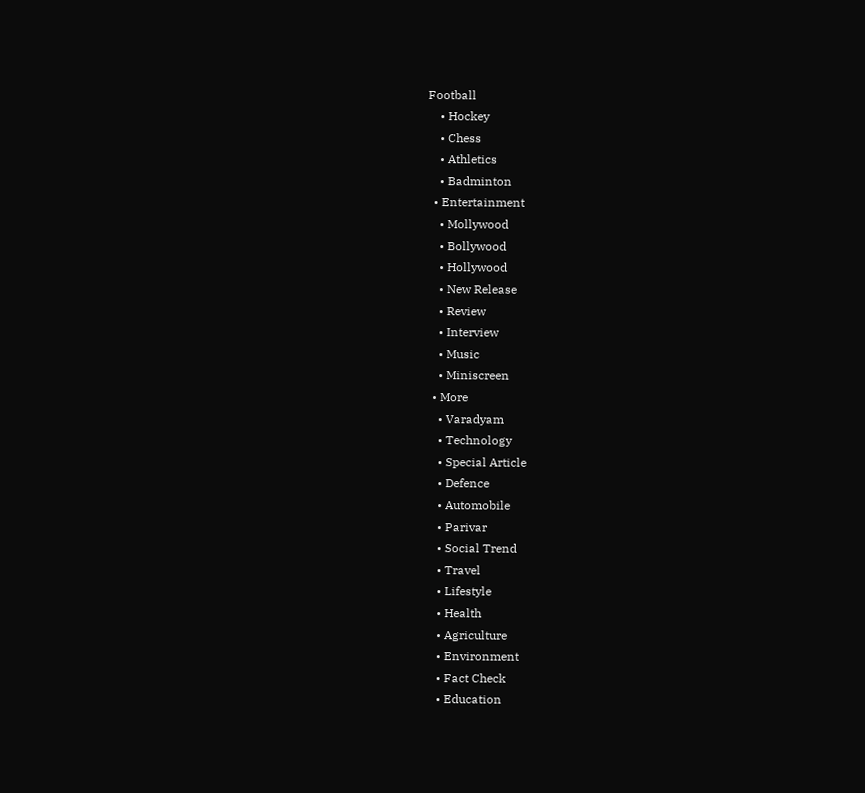Football
    • Hockey
    • Chess
    • Athletics
    • Badminton
  • Entertainment
    • Mollywood
    • Bollywood
    • Hollywood
    • New Release
    • Review
    • Interview
    • Music
    • Miniscreen
  • More
    • Varadyam
    • Technology
    • Special Article
    • Defence
    • Automobile
    • Parivar
    • Social Trend
    • Travel
    • Lifestyle
    • Health
    • Agriculture
    • Environment
    • Fact Check
    • Education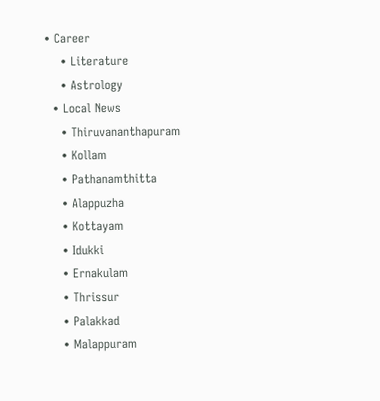• Career
    • Literature
    • Astrology
  • Local News
    • Thiruvananthapuram
    • Kollam
    • Pathanamthitta
    • Alappuzha
    • Kottayam
    • Idukki
    • Ernakulam
    • Thrissur
    • Palakkad
    • Malappuram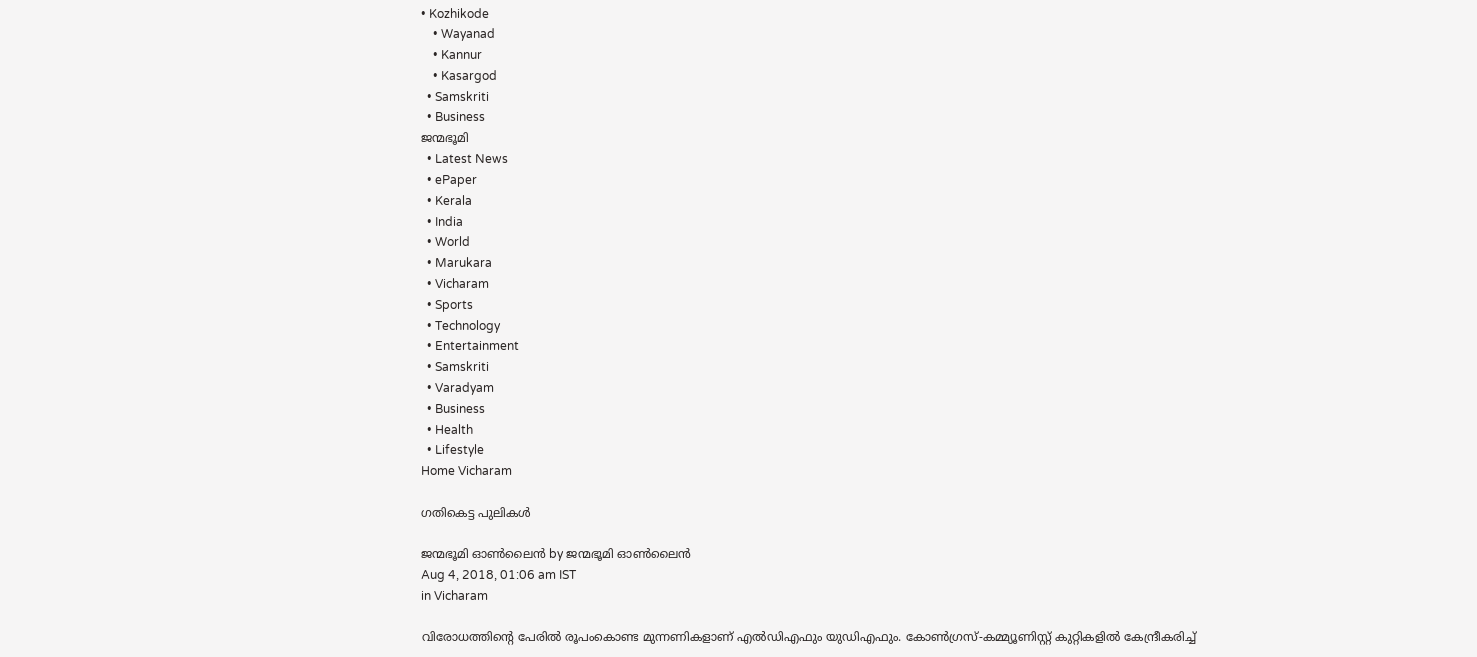• Kozhikode
    • Wayanad
    • Kannur
    • Kasargod
  • Samskriti
  • Business
ജന്മഭൂമി
  • Latest News
  • ePaper
  • Kerala
  • India
  • World
  • Marukara
  • Vicharam
  • Sports
  • Technology
  • Entertainment
  • Samskriti
  • Varadyam
  • Business
  • Health
  • Lifestyle
Home Vicharam

ഗതികെട്ട പുലികള്‍

ജന്മഭൂമി ഓണ്‍ലൈന്‍ by ജന്മഭൂമി ഓണ്‍ലൈന്‍
Aug 4, 2018, 01:06 am IST
in Vicharam

വിരോധത്തിന്റെ പേരില്‍ രൂപംകൊണ്ട മുന്നണികളാണ് എല്‍ഡിഎഫും യുഡിഎഫും. കോണ്‍ഗ്രസ്-കമ്മ്യൂണിസ്റ്റ് കുറ്റികളില്‍ കേന്ദ്രീകരിച്ച്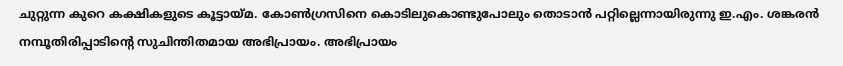ചുറ്റുന്ന കുറെ കക്ഷികളുടെ കൂട്ടായ്‌മ. കോണ്‍ഗ്രസിനെ കൊടിലുകൊണ്ടുപോലും തൊടാന്‍ പറ്റില്ലെന്നായിരുന്നു ഇ.എം. ശങ്കരന്‍ നമ്പൂതിരിപ്പാടിന്റെ സുചിന്തിതമായ അഭിപ്രായം. അഭിപ്രായം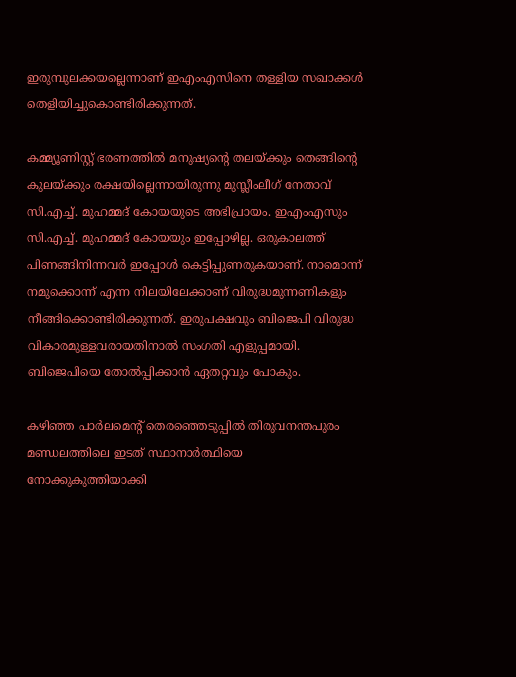ഇരുമ്പുലക്കയല്ലെന്നാണ് ഇഎംഎസിനെ തള്ളിയ സഖാക്കള്‍ തെളിയിച്ചുകൊണ്ടിരിക്കുന്നത്.

കമ്മ്യൂണിസ്റ്റ് ഭരണത്തില്‍ മനുഷ്യന്റെ തലയ്‌ക്കും തെങ്ങിന്റെ കുലയ്‌ക്കും രക്ഷയില്ലെന്നായിരുന്നു മുസ്ലീംലീഗ് നേതാവ് സി.എച്ച്. മുഹമ്മദ് കോയയുടെ അഭിപ്രായം. ഇഎംഎസും സി.എച്ച്. മുഹമ്മദ് കോയയും ഇപ്പോഴില്ല. ഒരുകാലത്ത് പിണങ്ങിനിന്നവര്‍ ഇപ്പോള്‍ കെട്ടിപ്പുണരുകയാണ്. നാമൊന്ന് നമുക്കൊന്ന് എന്ന നിലയിലേക്കാണ് വിരുദ്ധമുന്നണികളും നീങ്ങിക്കൊണ്ടിരിക്കുന്നത്. ഇരുപക്ഷവും ബിജെപി വിരുദ്ധ വികാരമുള്ളവരായതിനാല്‍ സംഗതി എളുപ്പമായി. ബിജെപിയെ തോല്‍പ്പിക്കാന്‍ ഏതറ്റവും പോകും.

കഴിഞ്ഞ പാര്‍ലമെന്റ് തെരഞ്ഞെടുപ്പില്‍ തിരുവനന്തപുരം മണ്ഡലത്തിലെ ഇടത് സ്ഥാനാര്‍ത്ഥിയെ നോക്കുകുത്തിയാക്കി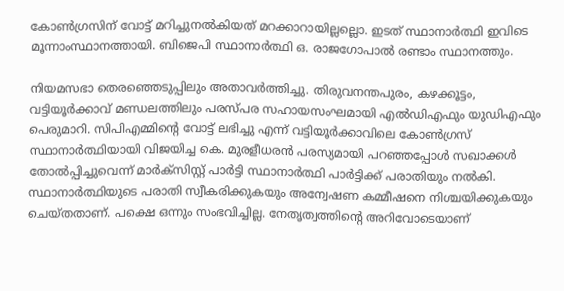കോണ്‍ഗ്രസിന് വോട്ട് മറിച്ചുനല്‍കിയത് മറക്കാറായില്ലല്ലൊ. ഇടത് സ്ഥാനാര്‍ത്ഥി ഇവിടെ മൂന്നാംസ്ഥാനത്തായി. ബിജെപി സ്ഥാനാര്‍ത്ഥി ഒ. രാജഗോപാല്‍ രണ്ടാം സ്ഥാനത്തും.

നിയമസഭാ തെരഞ്ഞെടുപ്പിലും അതാവര്‍ത്തിച്ചു. തിരുവനന്തപുരം, കഴക്കൂട്ടം, വട്ടിയൂര്‍ക്കാവ് മണ്ഡലത്തിലും പരസ്പര സഹായസംഘമായി എല്‍ഡിഎഫും യുഡിഎഫും പെരുമാറി. സിപിഎമ്മിന്റെ വോട്ട് ലഭിച്ചു എന്ന് വട്ടിയൂര്‍ക്കാവിലെ കോണ്‍ഗ്രസ് സ്ഥാനാര്‍ത്ഥിയായി വിജയിച്ച കെ. മുരളീധരന്‍ പരസ്യമായി പറഞ്ഞപ്പോള്‍ സഖാക്കള്‍ തോല്‍പ്പിച്ചുവെന്ന് മാര്‍ക്‌സിസ്റ്റ് പാര്‍ട്ടി സ്ഥാനാര്‍ത്ഥി പാര്‍ട്ടിക്ക് പരാതിയും നല്‍കി. സ്ഥാനാര്‍ത്ഥിയുടെ പരാതി സ്വീകരിക്കുകയും അന്വേഷണ കമ്മീഷനെ നിശ്ചയിക്കുകയും ചെയ്തതാണ്. പക്ഷെ ഒന്നും സംഭവിച്ചില്ല. നേതൃത്വത്തിന്റെ അറിവോടെയാണ്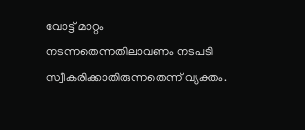വോട്ട് മാറ്റം നടന്നതെന്നതിലാവണം നടപടി സ്വീകരിക്കാതിരുന്നതെന്ന് വ്യക്തം.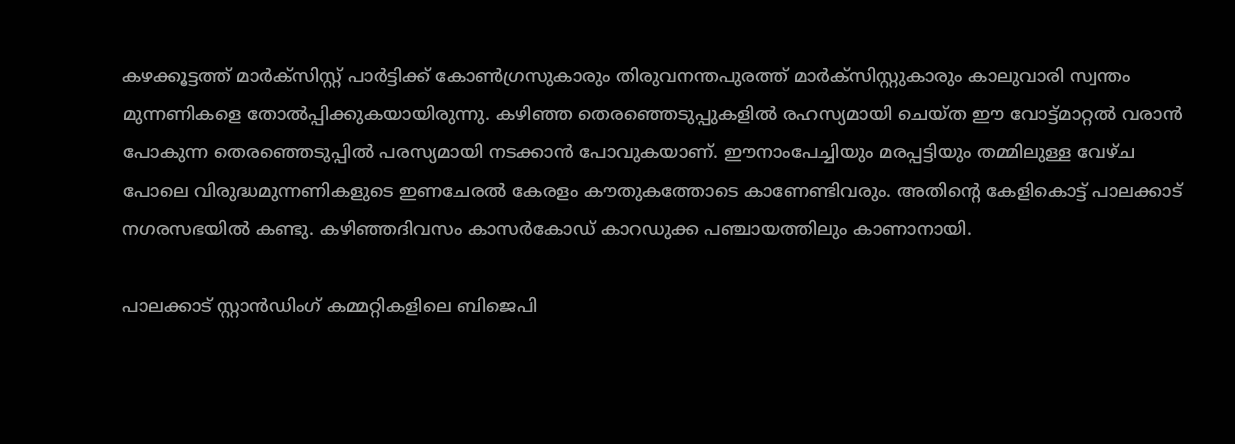കഴക്കൂട്ടത്ത് മാര്‍ക്‌സിസ്റ്റ് പാര്‍ട്ടിക്ക് കോണ്‍ഗ്രസുകാരും തിരുവനന്തപുരത്ത് മാര്‍ക്‌സിസ്റ്റുകാരും കാലുവാരി സ്വന്തം മുന്നണികളെ തോല്‍പ്പിക്കുകയായിരുന്നു. കഴിഞ്ഞ തെരഞ്ഞെടുപ്പുകളില്‍ രഹസ്യമായി ചെയ്ത ഈ വോട്ട്മാറ്റല്‍ വരാന്‍ പോകുന്ന തെരഞ്ഞെടുപ്പില്‍ പരസ്യമായി നടക്കാന്‍ പോവുകയാണ്. ഈനാംപേച്ചിയും മരപ്പട്ടിയും തമ്മിലുള്ള വേഴ്ച പോലെ വിരുദ്ധമുന്നണികളുടെ ഇണചേരല്‍ കേരളം കൗതുകത്തോടെ കാണേണ്ടിവരും. അതിന്റെ കേളികൊട്ട് പാലക്കാട് നഗരസഭയില്‍ കണ്ടു. കഴിഞ്ഞദിവസം കാസര്‍കോഡ് കാറഡുക്ക പഞ്ചായത്തിലും കാണാനായി.

പാലക്കാട് സ്റ്റാന്‍ഡിംഗ് കമ്മറ്റികളിലെ ബിജെപി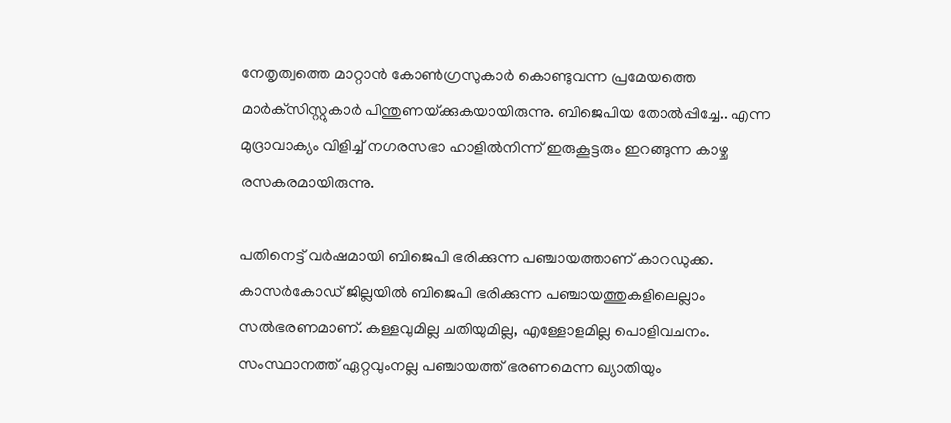നേതൃത്വത്തെ മാറ്റാന്‍ കോണ്‍ഗ്രസുകാര്‍ കൊണ്ടുവന്ന പ്രമേയത്തെ മാര്‍ക്‌സിസ്റ്റുകാര്‍ പിന്തുണയ്‌ക്കുകയായിരുന്നു. ബിജെപിയ തോല്‍പ്പിച്ചേ.. എന്ന മുദ്രാവാക്യം വിളിച്ച് നഗരസഭാ ഹാളില്‍നിന്ന് ഇരുകൂട്ടരും ഇറങ്ങുന്ന കാഴ്ച രസകരമായിരുന്നു.

പതിനെട്ട് വര്‍ഷമായി ബിജെപി ഭരിക്കുന്ന പഞ്ചായത്താണ് കാറഡുക്ക. കാസര്‍കോഡ് ജില്ലയില്‍ ബിജെപി ഭരിക്കുന്ന പഞ്ചായത്തുകളിലെല്ലാം സല്‍ഭരണമാണ്. കള്ളവുമില്ല ചതിയുമില്ല, എള്ളോളമില്ല പൊളിവചനം. സംസ്ഥാനത്ത് ഏറ്റവുംനല്ല പഞ്ചായത്ത് ഭരണമെന്ന ഖ്യാതിയും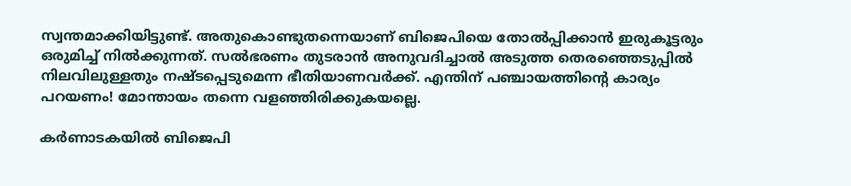സ്വന്തമാക്കിയിട്ടുണ്ട്. അതുകൊണ്ടുതന്നെയാണ് ബിജെപിയെ തോല്‍പ്പിക്കാന്‍ ഇരുകൂട്ടരും ഒരുമിച്ച് നില്‍ക്കുന്നത്. സല്‍ഭരണം തുടരാന്‍ അനുവദിച്ചാല്‍ അടുത്ത തെരഞ്ഞെടുപ്പില്‍ നിലവിലുള്ളതും നഷ്ടപ്പെടുമെന്ന ഭീതിയാണവര്‍ക്ക്. എന്തിന് പഞ്ചായത്തിന്റെ കാര്യം പറയണം! മോന്തായം തന്നെ വളഞ്ഞിരിക്കുകയല്ലെ.

കര്‍ണാടകയില്‍ ബിജെപി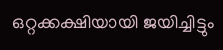ഒറ്റക്കക്ഷിയായി ജയിച്ചിട്ടും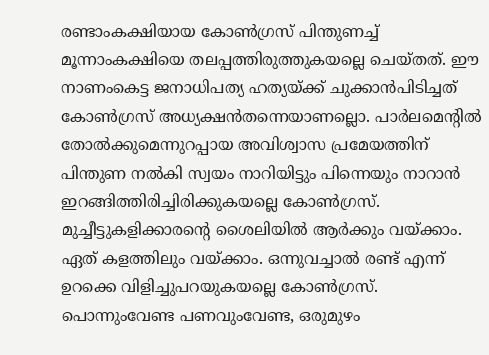രണ്ടാംകക്ഷിയായ കോണ്‍ഗ്രസ് പിന്തുണച്ച് മൂന്നാംകക്ഷിയെ തലപ്പത്തിരുത്തുകയല്ലെ ചെയ്തത്. ഈ നാണംകെട്ട ജനാധിപത്യ ഹത്യയ്‌ക്ക് ചുക്കാന്‍പിടിച്ചത് കോണ്‍ഗ്രസ് അധ്യക്ഷന്‍തന്നെയാണല്ലൊ. പാര്‍ലമെന്റില്‍ തോല്‍ക്കുമെന്നുറപ്പായ അവിശ്വാസ പ്രമേയത്തിന് പിന്തുണ നല്‍കി സ്വയം നാറിയിട്ടും പിന്നെയും നാറാന്‍ ഇറങ്ങിത്തിരിച്ചിരിക്കുകയല്ലെ കോണ്‍ഗ്രസ്. മുച്ചീട്ടുകളിക്കാരന്റെ ശൈലിയില്‍ ആര്‍ക്കും വയ്‌ക്കാം. ഏത് കളത്തിലും വയ്‌ക്കാം. ഒന്നുവച്ചാല്‍ രണ്ട് എന്ന് ഉറക്കെ വിളിച്ചുപറയുകയല്ലെ കോണ്‍ഗ്രസ്. പൊന്നുംവേണ്ട പണവുംവേണ്ട, ഒരുമുഴം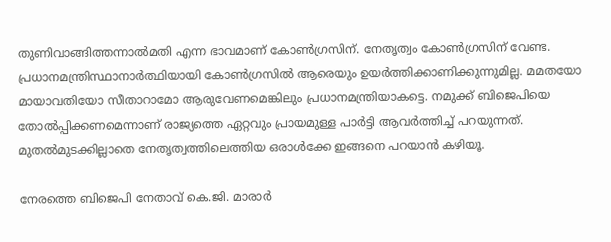തുണിവാങ്ങിത്തന്നാല്‍മതി എന്ന ഭാവമാണ് കോണ്‍ഗ്രസിന്. നേതൃത്വം കോണ്‍ഗ്രസിന് വേണ്ട. പ്രധാനമന്ത്രിസ്ഥാനാര്‍ത്ഥിയായി കോണ്‍ഗ്രസില്‍ ആരെയും ഉയര്‍ത്തിക്കാണിക്കുന്നുമില്ല. മമതയോ മായാവതിയോ സീതാറാമോ ആരുവേണമെങ്കിലും പ്രധാനമന്ത്രിയാകട്ടെ. നമുക്ക് ബിജെപിയെ തോല്‍പ്പിക്കണമെന്നാണ് രാജ്യത്തെ ഏറ്റവും പ്രായമുള്ള പാര്‍ട്ടി ആവര്‍ത്തിച്ച് പറയുന്നത്. മുതല്‍മുടക്കില്ലാതെ നേതൃത്വത്തിലെത്തിയ ഒരാള്‍ക്കേ ഇങ്ങനെ പറയാന്‍ കഴിയൂ.

നേരത്തെ ബിജെപി നേതാവ് കെ.ജി. മാരാര്‍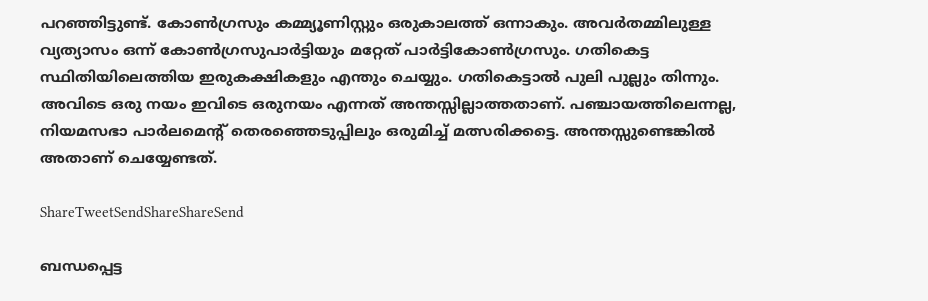പറഞ്ഞിട്ടുണ്ട്. കോണ്‍ഗ്രസും കമ്മ്യൂണിസ്റ്റും ഒരുകാലത്ത് ഒന്നാകും. അവര്‍തമ്മിലുള്ള വ്യത്യാസം ഒന്ന് കോണ്‍ഗ്രസുപാര്‍ട്ടിയും മറ്റേത് പാര്‍ട്ടികോണ്‍ഗ്രസും. ഗതികെട്ട സ്ഥിതിയിലെത്തിയ ഇരുകക്ഷികളും എന്തും ചെയ്യും. ഗതികെട്ടാല്‍ പുലി പുല്ലും തിന്നും. അവിടെ ഒരു നയം ഇവിടെ ഒരുനയം എന്നത് അന്തസ്സില്ലാത്തതാണ്. പഞ്ചായത്തിലെന്നല്ല, നിയമസഭാ പാര്‍ലമെന്റ് തെരഞ്ഞെടുപ്പിലും ഒരുമിച്ച് മത്സരിക്കട്ടെ. അന്തസ്സുണ്ടെങ്കില്‍ അതാണ് ചെയ്യേണ്ടത്.

ShareTweetSendShareShareSend

ബന്ധപ്പെട്ട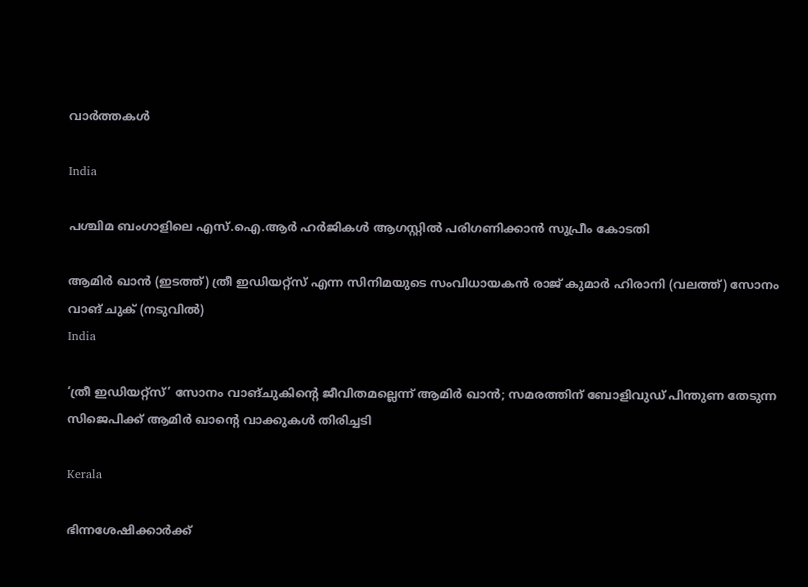വാര്‍ത്തകള്‍

India

പശ്ചിമ ബംഗാളിലെ എസ്.ഐ.ആര്‍ ഹര്‍ജികള്‍ ആഗസ്റ്റില്‍ പരിഗണിക്കാന്‍ സുപ്രീം കോടതി

ആമിര്‍ ഖാന്‍ (ഇടത്ത്) ത്രീ ഇഡിയറ്റ്സ് എന്ന സിനിമയുടെ സംവിധായകന്‍ രാജ് കുമാര്‍ ഹിരാനി (വലത്ത്) സോനം വാങ് ചുക് (നടുവില്‍)
India

‘ത്രീ ഇഡിയറ്റ്‌സ്’ സോനം വാങ്‌ചുകിന്റെ ജീവിതമല്ലെന്ന് ആമിര്‍ ഖാന്‍; സമരത്തിന് ബോളിവുഡ് പിന്തുണ തേടുന്ന സിജെപിക്ക് ആമിര്‍ ഖാന്റെ വാക്കുകള്‍ തിരിച്ചടി

Kerala

ഭിന്നശേഷിക്കാര്‍ക്ക്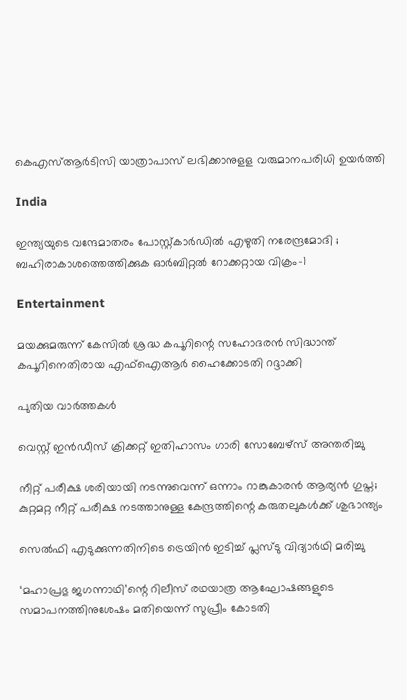കെഎസ്ആര്‍ടിസി യാത്രാപാസ് ലഭിക്കാനുളള വരുമാനപരിധി ഉയര്‍ത്തി

India

ഇന്ത്യയുടെ വന്ദേമാതരം പോസ്റ്റ്കാർഡിൽ എഴുതി നരേന്ദ്രമോദി ; ബഹിരാകാശത്തെത്തിക്കുക ഓർബിറ്റൽ റോക്കറ്റായ വിക്രം-1

Entertainment

മയക്കുമരുന്ന് കേസില്‍ ശ്രദ്ധ കപൂറിന്റെ സഹോദരന്‍ സിദ്ധാന്ത് കപൂറിനെതിരായ എഫ്‌ഐആര്‍ ഹൈക്കോടതി റദ്ദാക്കി

പുതിയ വാര്‍ത്തകള്‍

വെസ്റ്റ് ഇന്‍ഡീസ് ക്രിക്കറ്റ് ഇതിഹാസം ഗാരി സോബേഴ്‌സ് അന്തരിച്ചു

നീറ്റ് പരീക്ഷ ശരിയായി നടന്നുവെന്ന് ഒന്നാം റാങ്കുകാരന്‍ ആര്യന്‍ ഗുപ്ത; കുറ്റമറ്റ നീറ്റ് പരീക്ഷ നടത്താനുള്ള കേന്ദ്രത്തിന്റെ കരുതലുകള്‍ക്ക് ശുഭാന്ത്യം

സെല്‍ഫി എടുക്കുന്നതിനിടെ ട്രെയിന്‍ ഇടിച്ച് പ്ലസ്ടു വിദ്യാര്‍ഥി മരിച്ചു

‘മഹാപ്രഭു ജഗന്നാഥി’ന്റെ റിലീസ് രഥയാത്ര ആഘോഷങ്ങളുടെ സമാപനത്തിനുശേഷം മതിയെന്ന് സുപ്രീം കോടതി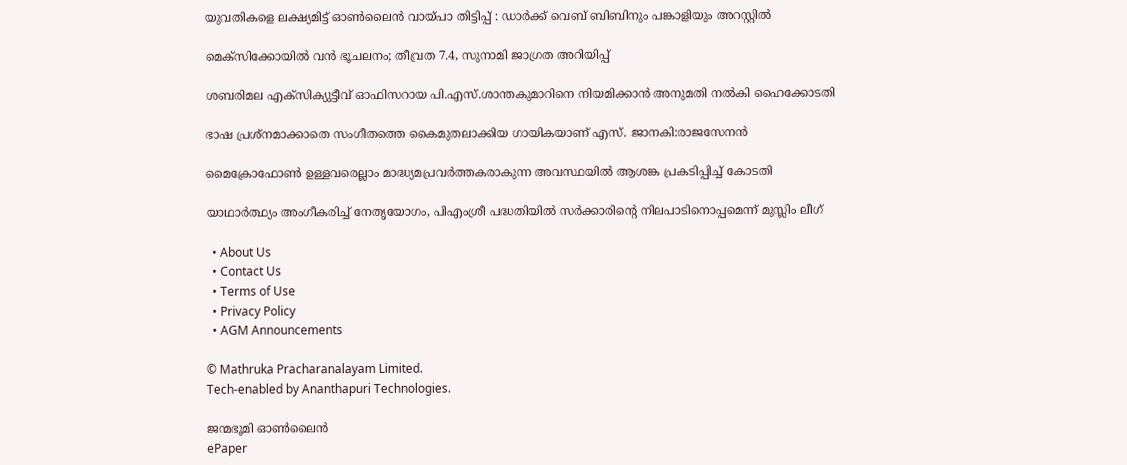യുവതികളെ ലക്ഷ്യമിട്ട് ഓണ്‍ലൈന്‍ വായ്‌പാ തിട്ടിപ്പ് : ഡാര്‍ക്ക് വെബ് ബിബിനും പങ്കാളിയും അറസ്റ്റില്‍

മെക്‌സിക്കോയിൽ വൻ ഭൂചലനം; തീവ്രത 7.4, സുനാമി ജാഗ്രത അറിയിപ്പ്

ശബരിമല എക്‌സിക്യുട്ടീവ് ഓഫിസറായ പി.എസ്.ശാന്തകുമാറിനെ നിയമിക്കാന്‍ അനുമതി നല്‍കി ഹൈക്കോടതി

ഭാഷ പ്രശ്നമാക്കാതെ സംഗീതത്തെ കൈമുതലാക്കിയ ഗായികയാണ് എസ്. ജാനകി:രാജസേനൻ

മൈക്രോഫോണ്‍ ഉള്ളവരെല്ലാം മാദ്ധ്യമപ്രവര്‍ത്തകരാകുന്ന അവസ്ഥയില്‍ ആശങ്ക പ്രകടിപ്പിച്ച് കോടതി

യാഥാര്‍ത്ഥ്യം അംഗീകരിച്ച് നേതൃയോഗം, പിഎംശ്രീ പദ്ധതിയില്‍ സര്‍ക്കാരിന്റെ നിലപാടിനൊപ്പമെന്ന് മുസ്ലിം ലീഗ്

  • About Us
  • Contact Us
  • Terms of Use
  • Privacy Policy
  • AGM Announcements

© Mathruka Pracharanalayam Limited.
Tech-enabled by Ananthapuri Technologies.

ജന്മഭൂമി ഓണ്‍ലൈന്‍
ePaper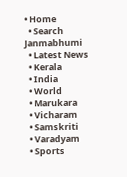• Home
  • Search Janmabhumi
  • Latest News
  • Kerala
  • India
  • World
  • Marukara
  • Vicharam
  • Samskriti
  • Varadyam
  • Sports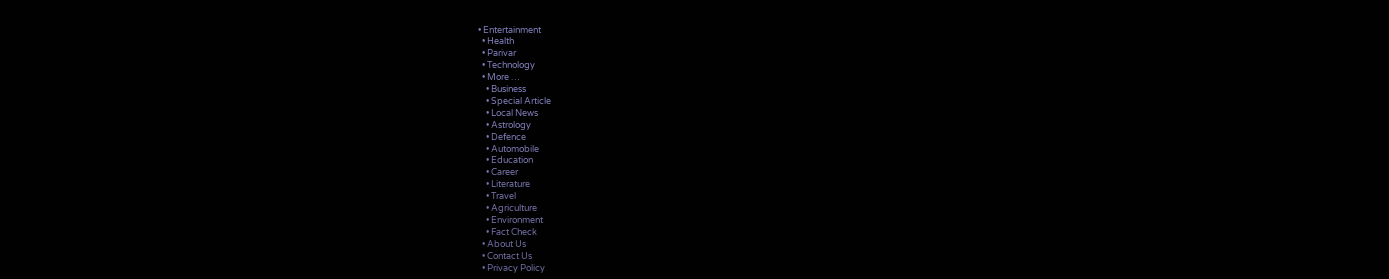• Entertainment
  • Health
  • Parivar
  • Technology
  • More …
    • Business
    • Special Article
    • Local News
    • Astrology
    • Defence
    • Automobile
    • Education
    • Career
    • Literature
    • Travel
    • Agriculture
    • Environment
    • Fact Check
  • About Us
  • Contact Us
  • Privacy Policy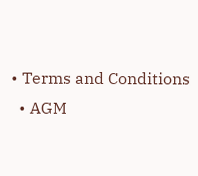• Terms and Conditions
  • AGM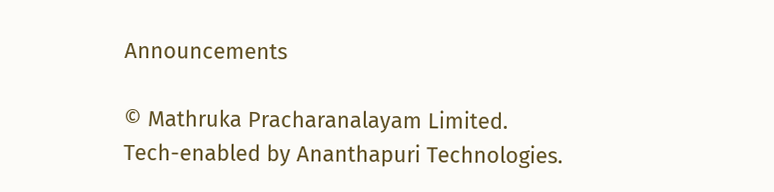Announcements

© Mathruka Pracharanalayam Limited.
Tech-enabled by Ananthapuri Technologies.